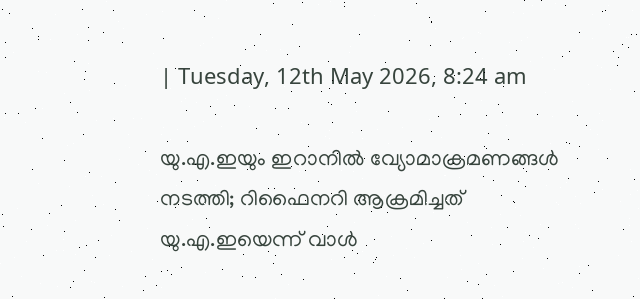| Tuesday, 12th May 2026, 8:24 am

യു.എ.ഇയും ഇറാനില്‍ വ്യോമാക്രമണങ്ങള്‍ നടത്തി; റിഫൈനറി ആക്രമിച്ചത് യു.എ.ഇയെന്ന് വാള്‍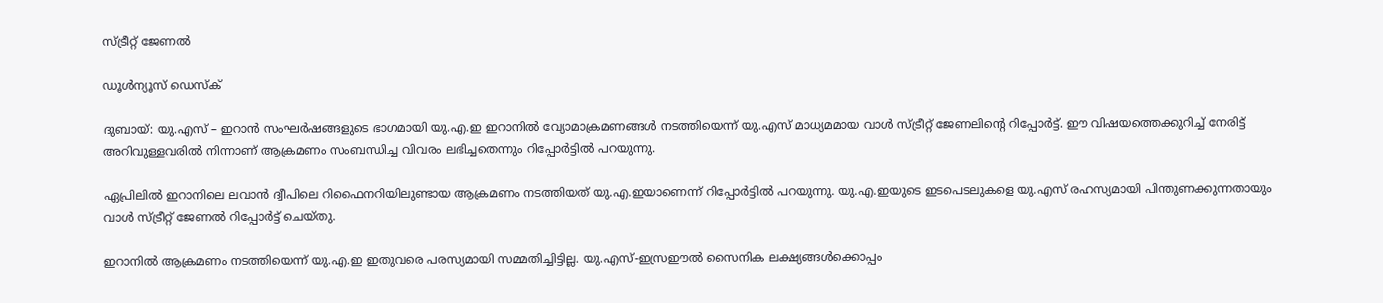സ്ട്രീറ്റ് ജേണല്‍

ഡൂള്‍ന്യൂസ് ഡെസ്‌ക്

ദുബായ്: യു.എസ് – ഇറാന്‍ സംഘര്‍ഷങ്ങളുടെ ഭാഗമായി യു.എ.ഇ ഇറാനില്‍ വ്യോമാക്രമണങ്ങള്‍ നടത്തിയെന്ന് യു.എസ് മാധ്യമമായ വാള്‍ സ്ട്രീറ്റ് ജേണലിന്റെ റിപ്പോര്‍ട്ട്. ഈ വിഷയത്തെക്കുറിച്ച് നേരിട്ട് അറിവുള്ളവരില്‍ നിന്നാണ് ആക്രമണം സംബന്ധിച്ച വിവരം ലഭിച്ചതെന്നും റിപ്പോര്‍ട്ടില്‍ പറയുന്നു.

ഏപ്രിലില്‍ ഇറാനിലെ ലവാന്‍ ദ്വീപിലെ റിഫൈനറിയിലുണ്ടായ ആക്രമണം നടത്തിയത് യു.എ.ഇയാണെന്ന് റിപ്പോര്‍ട്ടില്‍ പറയുന്നു. യു.എ.ഇയുടെ ഇടപെടലുകളെ യു.എസ് രഹസ്യമായി പിന്തുണക്കുന്നതായും വാള്‍ സ്ട്രീറ്റ് ജേണല്‍ റിപ്പോര്‍ട്ട് ചെയ്തു.

ഇറാനില്‍ ആക്രമണം നടത്തിയെന്ന് യു.എ.ഇ ഇതുവരെ പരസ്യമായി സമ്മതിച്ചിട്ടില്ല. യു.എസ്-ഇസ്രഈല്‍ സൈനിക ലക്ഷ്യങ്ങള്‍ക്കൊപ്പം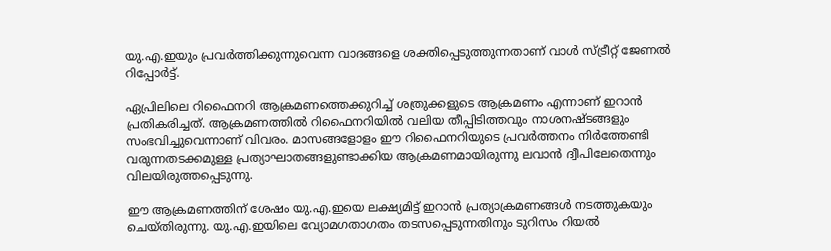യു.എ.ഇയും പ്രവര്‍ത്തിക്കുന്നുവെന്ന വാദങ്ങളെ ശക്തിപ്പെടുത്തുന്നതാണ് വാള്‍ സ്ട്രീറ്റ് ജേണല്‍ റിപ്പോര്‍ട്ട്.

ഏപ്രിലിലെ റിഫൈനറി ആക്രമണത്തെക്കുറിച്ച് ശത്രുക്കളുടെ ആക്രമണം എന്നാണ് ഇറാന്‍ പ്രതികരിച്ചത്. ആക്രമണത്തില്‍ റിഫൈനറിയില്‍ വലിയ തീപ്പിടിത്തവും നാശനഷ്ടങ്ങളും സംഭവിച്ചുവെന്നാണ് വിവരം. മാസങ്ങളോളം ഈ റിഫൈനറിയുടെ പ്രവര്‍ത്തനം നിര്‍ത്തേണ്ടി വരുന്നതടക്കമുള്ള പ്രത്യാഘാതങ്ങളുണ്ടാക്കിയ ആക്രമണമായിരുന്നു ലവാന്‍ ദ്വീപിലേതെന്നും വിലയിരുത്തപ്പെടുന്നു.

ഈ ആക്രമണത്തിന് ശേഷം യു.എ.ഇയെ ലക്ഷ്യമിട്ട് ഇറാന്‍ പ്രത്യാക്രമണങ്ങള്‍ നടത്തുകയും ചെയ്തിരുന്നു. യു.എ.ഇയിലെ വ്യോമഗതാഗതം തടസപ്പെടുന്നതിനും ടുറിസം റിയല്‍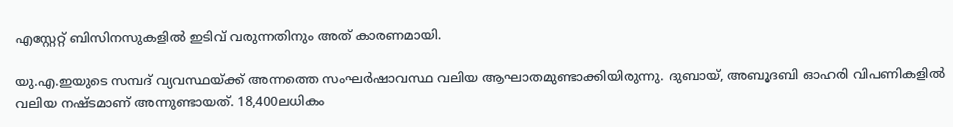എസ്റ്റേറ്റ് ബിസിനസുകളില്‍ ഇടിവ് വരുന്നതിനും അത് കാരണമായി.

യു.എ.ഇയുടെ സമ്പദ് വ്യവസ്ഥയ്ക്ക് അന്നത്തെ സംഘര്‍ഷാവസ്ഥ വലിയ ആഘാതമുണ്ടാക്കിയിരുന്നു. ദുബായ്, അബൂദബി ഓഹരി വിപണികളില്‍ വലിയ നഷ്ടമാണ് അന്നുണ്ടായത്. 18,400ലധികം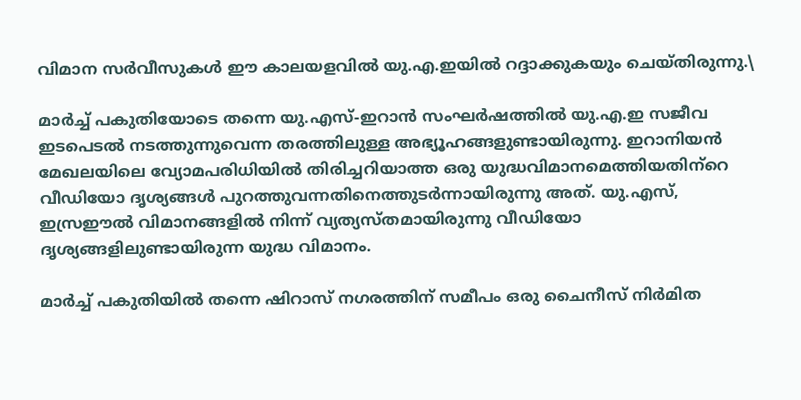വിമാന സര്‍വീസുകള്‍ ഈ കാലയളവില്‍ യു.എ.ഇയില്‍ റദ്ദാക്കുകയും ചെയ്തിരുന്നു.\

മാര്‍ച്ച് പകുതിയോടെ തന്നെ യു.എസ്-ഇറാന്‍ സംഘര്‍ഷത്തില്‍ യു.എ.ഇ സജീവ ഇടപെടല്‍ നടത്തുന്നുവെന്ന തരത്തിലുള്ള അഭ്യൂഹങ്ങളുണ്ടായിരുന്നു. ഇറാനിയന്‍ മേഖലയിലെ വ്യോമപരിധിയില്‍ തിരിച്ചറിയാത്ത ഒരു യുദ്ധവിമാനമെത്തിയതിന്‌റെ വീഡിയോ ദൃശ്യങ്ങള്‍ പുറത്തുവന്നതിനെത്തുടര്‍ന്നായിരുന്നു അത്. യു.എസ്, ഇസ്രഈല്‍ വിമാനങ്ങളില്‍ നിന്ന് വ്യത്യസ്തമായിരുന്നു വീഡിയോ ദൃശ്യങ്ങളിലുണ്ടായിരുന്ന യുദ്ധ വിമാനം.

മാര്‍ച്ച് പകുതിയില്‍ തന്നെ ഷിറാസ് നഗരത്തിന് സമീപം ഒരു ചൈനീസ് നിര്‍മിത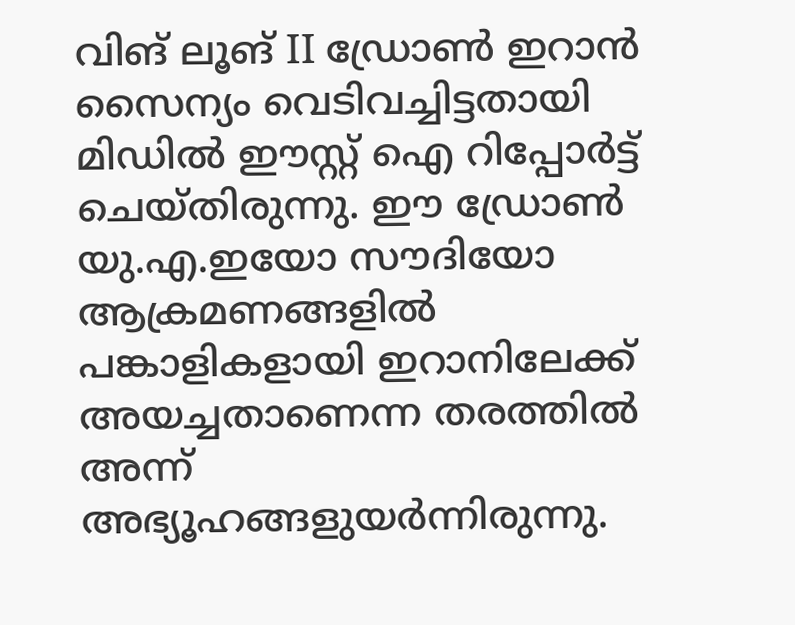വിങ് ലൂങ് II ഡ്രോണ്‍ ഇറാന്‍ സൈന്യം വെടിവച്ചിട്ടതായി മിഡില്‍ ഈസ്റ്റ് ഐ റിപ്പോര്‍ട്ട് ചെയ്തിരുന്നു. ഈ ഡ്രോണ്‍ യു.എ.ഇയോ സൗദിയോ ആക്രമണങ്ങളില്‍ പങ്കാളികളായി ഇറാനിലേക്ക് അയച്ചതാണെന്ന തരത്തില്‍ അന്ന് അഭ്യൂഹങ്ങളുയര്‍ന്നിരുന്നു.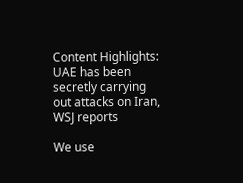Content Highlights: UAE has been secretly carrying out attacks on Iran, WSJ reports

We use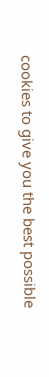cookies to give you the best possible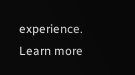experience. Learn more